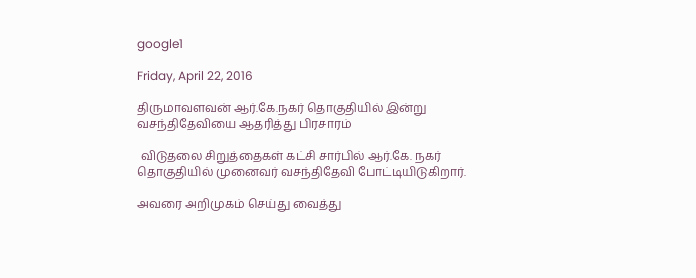google1

Friday, April 22, 2016

திருமாவளவன் ஆர்.கே.நகர் தொகுதியில் இன்று வசந்திதேவியை ஆதரித்து பிரசாரம்

 விடுதலை சிறுத்தைகள் கட்சி சார்பில் ஆர்.கே. நகர் தொகுதியில் முனைவர் வசந்திதேவி போட்டியிடுகிறார்.

அவரை அறிமுகம் செய்து வைத்து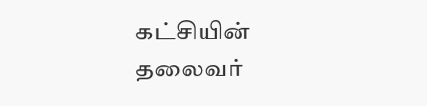கட்சியின் தலைவர்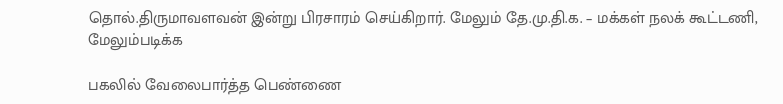தொல்.திருமாவளவன் இன்று பிரசாரம் செய்கிறார். மேலும் தே.மு.தி.க. – மக்கள் நலக் கூட்டணி, மேலும்படிக்க

பகலில் வேலைபார்த்த பெண்ணை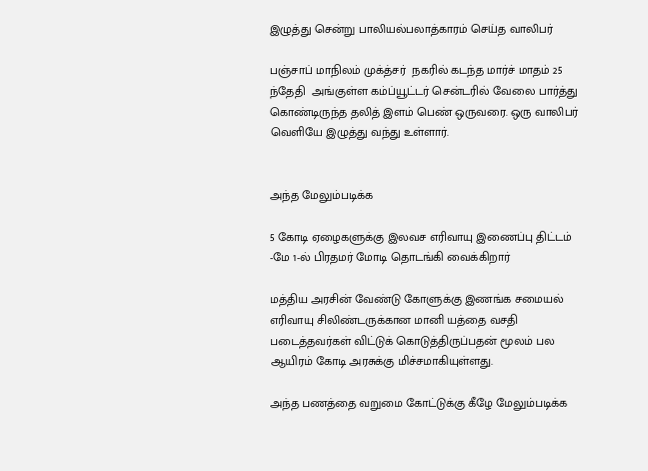இழுத்து சென்று பாலியல்பலாத்காரம் செய்த வாலிபர்

பஞ்சாப் மாநிலம் முக்த்சர்  நகரில் கடந்த மார்ச் மாதம் 25 ந்தேதி  அங்குள்ள கம்ப்யூட்டர் சென்டரில் வேலை பார்த்து கொண்டிருந்த தலித் இளம் பெண் ஒருவரை. ஒரு வாலிபர் வெளியே இழுத்து வந்து உள்ளார்.


அந்த மேலும்படிக்க

5 கோடி ஏழைகளுக்கு இலவச எரிவாயு இணைப்பு திட்டம் -மே 1-ல் பிரதமர் மோடி தொடங்கி வைக்கிறார்

மத்திய அரசின் வேண்டு கோளுக்கு இணங்க சமையல் எரிவாயு சிலிண்டருக்கான மானி யத்தை வசதி படைத்தவர்கள் விட்டுக் கொடுத்திருப்பதன் மூலம் பல ஆயிரம் கோடி அரசுக்கு மிச்சமாகியுள்ளது.

அந்த பணத்தை வறுமை கோட்டுக்கு கீழே மேலும்படிக்க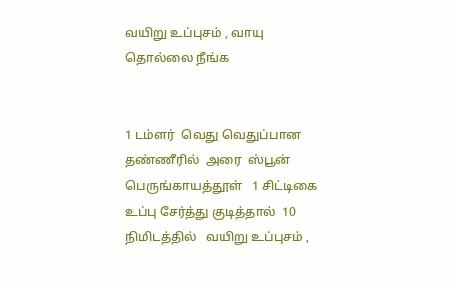வயிறு உப்புசம் , வாயு தொல்லை நீங்க


1 டம்ளர்  வெது வெதுப்பான  தண்ணீரில்  அரை  ஸ்பூன்  பெருங்காயத்தூள்   1 சிட்டிகை  உப்பு சேர்த்து குடித்தால்  10 நிமிடத்தில்   வயிறு உப்புசம் ,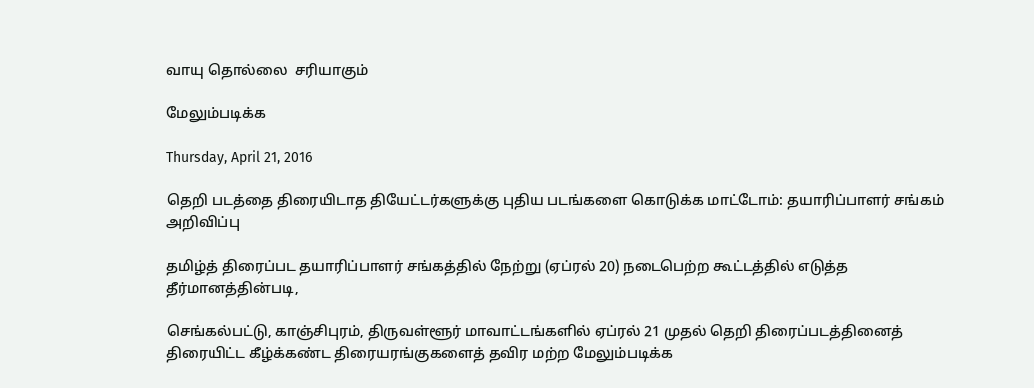வாயு தொல்லை  சரியாகும்

மேலும்படிக்க

Thursday, April 21, 2016

தெறி படத்தை திரையிடாத தியேட்டர்களுக்கு புதிய படங்களை கொடுக்க மாட்டோம்: தயாரிப்பாளர் சங்கம் அறிவிப்பு

தமிழ்த் திரைப்பட தயாரிப்பாளர் சங்கத்தில் நேற்று (ஏப்ரல் 20) நடைபெற்ற கூட்டத்தில் எடுத்த தீர்மானத்தின்படி,

செங்கல்பட்டு, காஞ்சிபுரம், திருவள்ளூர் மாவாட்டங்களில் ஏப்ரல் 21 முதல் தெறி திரைப்படத்தினைத் திரையிட்ட கீழ்க்கண்ட திரையரங்குகளைத் தவிர மற்ற மேலும்படிக்க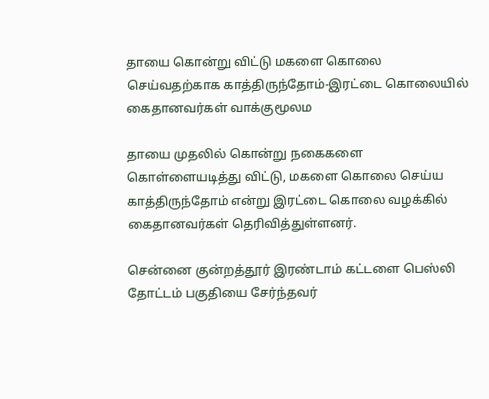தாயை கொன்று விட்டு மகளை கொலை செய்வதற்காக காத்திருந்தோம்-இரட்டை கொலையில் கைதானவர்கள் வாக்குமூலம

தாயை முதலில் கொன்று நகைகளை கொள்ளையடித்து விட்டு, மகளை கொலை செய்ய காத்திருந்தோம் என்று இரட்டை கொலை வழக்கில் கைதானவர்கள் தெரிவித்துள்ளனர்.

சென்னை குன்றத்தூர் இரண்டாம் கட்டளை பெஸ்லி தோட்டம் பகுதியை சேர்ந்தவர்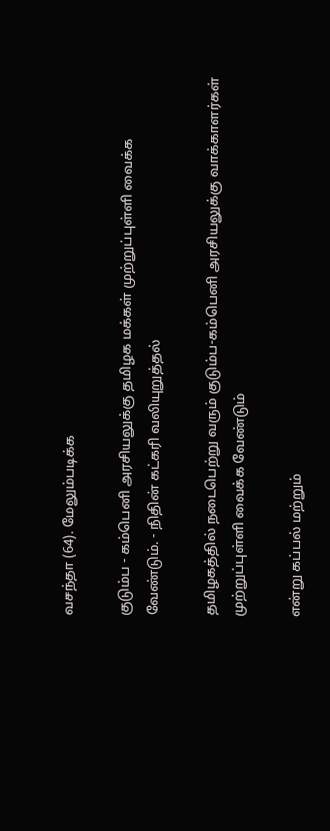வசந்தா (64). மேலும்படிக்க

குடும்ப - கம்பெனி அரசியலுக்கு தமிழக மக்கள் முற்றுப்புள்ளி வைக்க வேண்டும். - நிதின் கட்கரி வலியுறுத்தல்

தமிழகத்தில் நடைபெற்று வரும் குடும்ப-கம்பெனி அரசியலுக்கு வாக்காளர்கள் முற்றுப்புள்ளி வைக்க வேண்டும்

என்று கப்பல் மற்றும்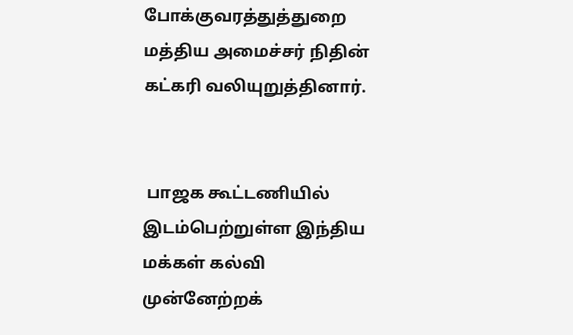போக்குவரத்துத்துறை மத்திய அமைச்சர் நிதின் கட்கரி வலியுறுத்தினார்.


 பாஜக கூட்டணியில் இடம்பெற்றுள்ள இந்திய மக்கள் கல்வி முன்னேற்றக்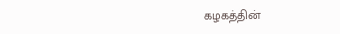கழகத்தின்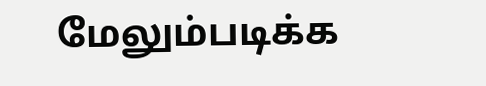மேலும்படிக்க